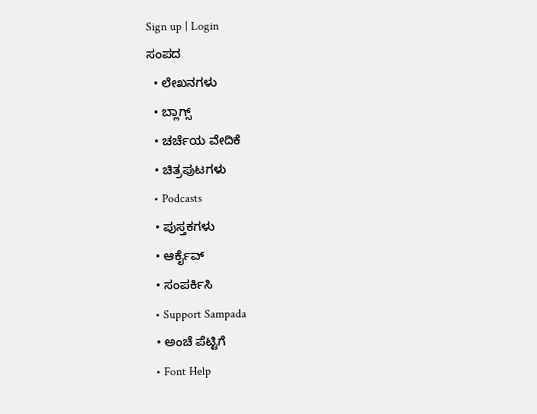Sign up | Login
ಸಂಪದ
  • ಲೇಖನಗಳು
  • ಬ್ಲಾಗ್ಸ್
  • ಚರ್ಚೆಯ ವೇದಿಕೆ
  • ಚಿತ್ರಪುಟಗಳು
  • Podcasts
  • ಪುಸ್ತಕಗಳು
  • ಆರ್ಕೈವ್
  • ಸಂಪರ್ಕಿಸಿ
  • Support Sampada
  • ಅಂಚೆ ಪೆಟ್ಟಿಗೆ
  • Font Help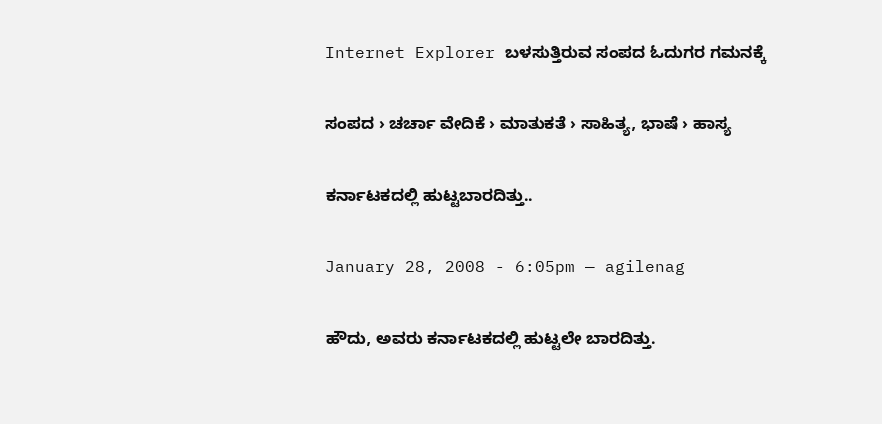Internet Explorer ಬಳಸುತ್ತಿರುವ ಸಂಪದ ಓದುಗರ ಗಮನಕ್ಕೆ

ಸಂಪದ › ಚರ್ಚಾ ವೇದಿಕೆ › ಮಾತುಕತೆ › ಸಾಹಿತ್ಯ, ಭಾಷೆ › ಹಾಸ್ಯ

ಕರ್ನಾಟಕದಲ್ಲಿ ಹುಟ್ಟಬಾರದಿತ್ತು..

January 28, 2008 - 6:05pm — agilenag

ಹೌದು, ಅವರು ಕರ್ನಾಟಕದಲ್ಲಿ ಹುಟ್ಟಲೇ ಬಾರದಿತ್ತು.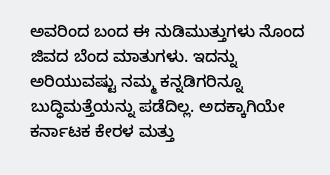ಅವರಿಂದ ಬಂದ ಈ ನುಡಿಮುತ್ತುಗಳು ನೊಂದ ಜಿವದ ಬೆಂದ ಮಾತುಗಳು. ಇದನ್ನು ಅರಿಯುವಷ್ಟು ನಮ್ಮ ಕನ್ನಡಿಗರಿನ್ನೂ ಬುದ್ಧಿಮತ್ತೆಯನ್ನು ಪಡೆದಿಲ್ಲ. ಅದಕ್ಕಾಗಿಯೇ ಕರ್ನಾಟಕ ಕೇರಳ ಮತ್ತು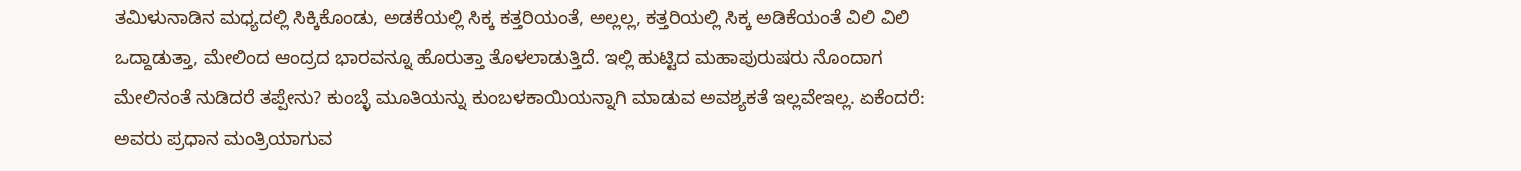ತಮಿಳುನಾಡಿನ ಮಧ್ಯದಲ್ಲಿ ಸಿಕ್ಕಿಕೊಂಡು, ಅಡಕೆಯಲ್ಲಿ ಸಿಕ್ಕ ಕತ್ತರಿಯಂತೆ, ಅಲ್ಲಲ್ಲ, ಕತ್ತರಿಯಲ್ಲಿ ಸಿಕ್ಕ ಅಡಿಕೆಯಂತೆ ವಿಲಿ ವಿಲಿ ಒದ್ದಾಡುತ್ತಾ, ಮೇಲಿಂದ ಆಂದ್ರದ ಭಾರವನ್ನೂ ಹೊರುತ್ತಾ ತೊಳಲಾಡುತ್ತಿದೆ. ಇಲ್ಲಿ ಹುಟ್ಟಿದ ಮಹಾಪುರುಷರು ನೊಂದಾಗ ಮೇಲಿನಂತೆ ನುಡಿದರೆ ತಪ್ಪೇನು? ಕುಂಬ್ಳೆ ಮೂತಿಯನ್ನು ಕುಂಬಳಕಾಯಿಯನ್ನಾಗಿ ಮಾಡುವ ಅವಶ್ಯಕತೆ ಇಲ್ಲವೇಇಲ್ಲ. ಏಕೆಂದರೆ:
ಅವರು ಪ್ರಧಾನ ಮಂತ್ರಿಯಾಗುವ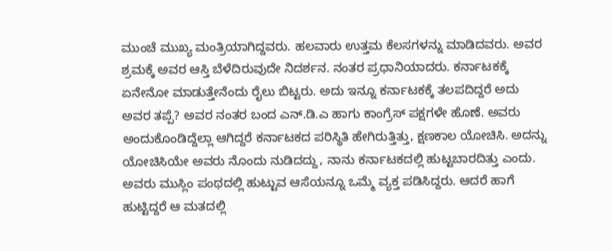ಮುಂಚೆ ಮುಖ್ಯ ಮಂತ್ರಿಯಾಗಿದ್ದವರು. ಹಲವಾರು ಉತ್ತಮ ಕೆಲಸಗಳನ್ನು ಮಾಡಿದವರು. ಅವರ ಶ್ರಮಕ್ಕೆ ಅವರ ಆಸ್ತಿ ಬೆಳೆದಿರುವುದೇ ನಿದರ್ಶನ. ನಂತರ ಪ್ರಧಾನಿಯಾದರು. ಕರ್ನಾಟಕಕ್ಕೆ ಏನೇನೋ ಮಾಡುತ್ತೇನೆಂದು ರೈಲು ಬಿಟ್ಟರು. ಅದು ಇನ್ನೂ ಕರ್ನಾಟಕಕ್ಕೆ ತಲಪದಿದ್ದರೆ ಅದು ಅವರ ತಪ್ಪೆ? ಅವರ ನಂತರ ಬಂದ ಎನ್.ಡಿ.ಎ ಹಾಗು ಕಾಂಗ್ರೆಸ್ ಪಕ್ಷಗಳೇ ಹೊಣೆ. ಅವರು ಅಂದುಕೊಂಡಿದ್ದೆಲ್ಲಾ ಆಗಿದ್ದರೆ ಕರ್ನಾಟಕದ ಪರಿಸ್ಥಿತಿ ಹೇಗಿರುತ್ತಿತ್ತು, ಕ್ಷಣಕಾಲ ಯೋಚಿಸಿ. ಅದನ್ನು ಯೋಚಿಸಿಯೇ ಅವರು ನೊಂದು ನುಡಿದದ್ದು, ನಾನು ಕರ್ನಾಟಕದಲ್ಲಿ ಹುಟ್ಟಬಾರದಿತ್ತು ಎಂದು. ಅವರು ಮುಸ್ಲಿಂ ಪಂಥದಲ್ಲಿ ಹುಟ್ಟುವ ಆಸೆಯನ್ನೂ ಒಮ್ಮೆ ವ್ಯಕ್ತ ಪಡಿಸಿದ್ದರು. ಆದರೆ ಹಾಗೆ ಹುಟ್ಟಿದ್ದರೆ ಆ ಮತದಲ್ಲಿ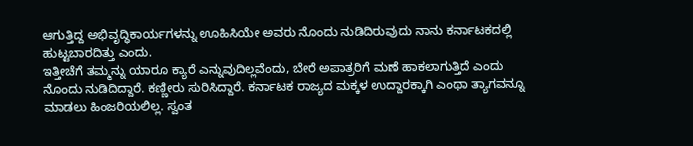ಆಗುತ್ತಿದ್ದ ಅಭಿವೃದ್ಧಿಕಾರ್ಯಗಳನ್ನು ಊಹಿಸಿಯೇ ಅವರು ನೊಂದು ನುಡಿದಿರುವುದು ನಾನು ಕರ್ನಾಟಕದಲ್ಲಿ ಹುಟ್ಟಬಾರದಿತ್ತು ಎಂದು.
ಇತ್ತೀಚೆಗೆ ತಮ್ಮನ್ನು ಯಾರೂ ಕ್ಯಾರೆ ಎನ್ನುವುದಿಲ್ಲವೆಂದು, ಬೇರೆ ಅಪಾತ್ರರಿಗೆ ಮಣೆ ಹಾಕಲಾಗುತ್ತಿದೆ ಎಂದು ನೊಂದು ನುಡಿದಿದ್ದಾರೆ. ಕಣ್ಣೀರು ಸುರಿಸಿದ್ದಾರೆ. ಕರ್ನಾಟಕ ರಾಜ್ಯದ ಮಕ್ಕಳ ಉದ್ದಾರಕ್ಕಾಗಿ ಎಂಥಾ ತ್ಯಾಗವನ್ನೂ ಮಾಡಲು ಹಿಂಜರಿಯಲಿಲ್ಲ. ಸ್ವಂತ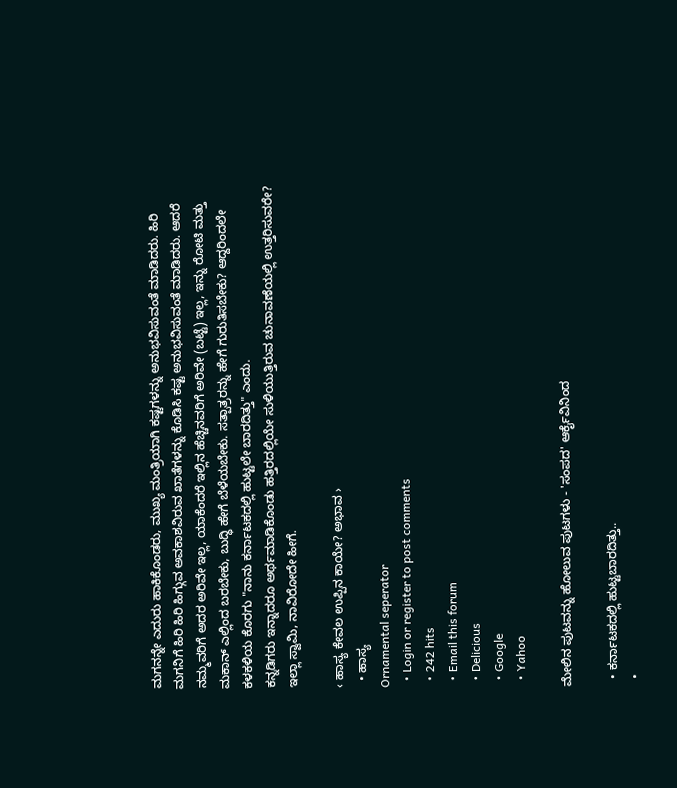ಮಗನನ್ನೇ ಎದುರು ಹಾಕಿಕೊಂಡರು, ಮುಖ್ಯ ಮಂತ್ರಿಯಾಗಿ ಕಷ್ಟಗಳನ್ನು ಅನುಭವಿಸುವಂತೆ ಮಾಡಿದರು. ಹಿರಿ ಮಗನಿಗೆ ಹಿರಿ ಹಿರಿ ಹಿಗ್ಗುವ ಅವಕಾಶವಿರುವ ಖಾತೆಗಳನ್ನು ಕೊಡಿಸಿ ಕಷ್ಟ ಅನುಭವಿಸುವಂತೆ ಮಾಡಿದರು. ಆದರೆ ನಮ್ಮವರಿಗೆ ಅದರ ಅರಿವೇ ಇಲ್ಲ, ಯಾಕೆಂದರೆ ಇಲ್ಲಿನ ಹೆಚ್ಚಿನವರಿಗೆ ಅರಿವೇ (ಬಟ್ಟೆ) ಇಲ್ಲ, ಇನ್ನು ರೋಟಿ ಮತ್ತು ಮಕಾನ್ ಎಲ್ಲಿಂದ ಬರಬೇಕು, ಬುದ್ಧಿ ಹೇಗೆ ಬೆಳೆಯಬೇಕು. ಸತ್ಪಾತ್ರರನ್ನು ಹೇಗೆ ಗುರುತಿಸಬೇಕು? ಆದ್ದರಿಂದಲೇ ಕಳಕಳಿಯ ಕೊರಗು "ನಾನು ಕರ್ನಾಟಕದಲ್ಲಿ ಹುಟ್ಟಲೇ ಬಾರದಿತ್ತು" ಎಂದು.
ಕನ್ನಡಿಗರು ಇನ್ನಾದರೂ ಅರ್ಥಮಾಡಿಕೊಂಡು ಹತ್ತಿರದಲ್ಲಿಯೇ ಸುಳಿಯುತ್ತಿರುವ ಚುನಾವಣೆಯಲ್ಲಿ ಉತ್ತರಿಸುವರೇ? ಇಲ್ಲಾ ಸ್ವಾಮಿ, ನಾವಿರೋದೇ ಹೀಗೆ.

‹ ಹಾಸ್ಯ ಕೇವಲ ಉಪ್ಪಿನ ಕಾಯೇ? ಅಭಾವ ›
  • ಹಾಸ್ಯ
Ornamental seperator
  • Login or register to post comments
  • 242 hits
  • Email this forum
  • Delicious
  • Google
  • Yahoo

ಮೇಲಿನ ಪುಟವನ್ನು ಹೋಲುವ ಪುಟಗಳು - 'ಸಂಪದ' ಆರ್ಕೈವಿನಿಂದ

  • ಕರ್ನಾಟಕದಲ್ಲಿ ಹುಟ್ಟಬಾರದಿತ್ತು..
  •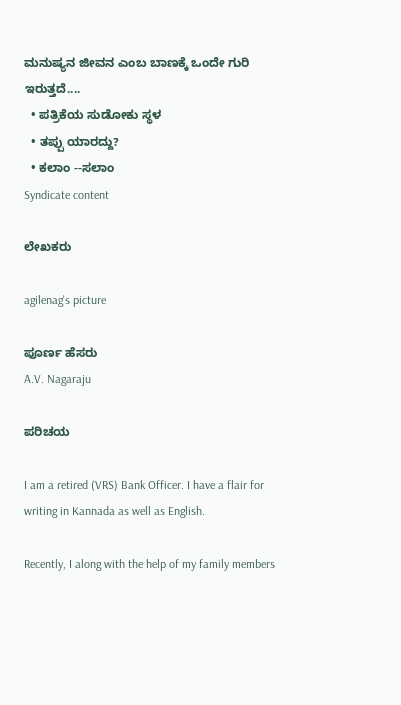ಮನುಷ್ಯನ ಜೀವನ ಎಂಬ ಬಾಣಕ್ಕೆ ಒಂದೇ ಗುರಿ ಇರುತ್ತದೆ....
  • ಪತ್ರಿಕೆಯ ಸುಡೋಕು ಸ್ಥಳ
  • ತಪ್ಪು ಯಾರದ್ದು?
  • ಕಲಾಂ --ಸಲಾಂ
Syndicate content

ಲೇಖಕರು

agilenag's picture

ಪೂರ್ಣ ಹೆಸರು
A.V. Nagaraju

ಪರಿಚಯ

I am a retired (VRS) Bank Officer. I have a flair for writing in Kannada as well as English.

Recently, I along with the help of my family members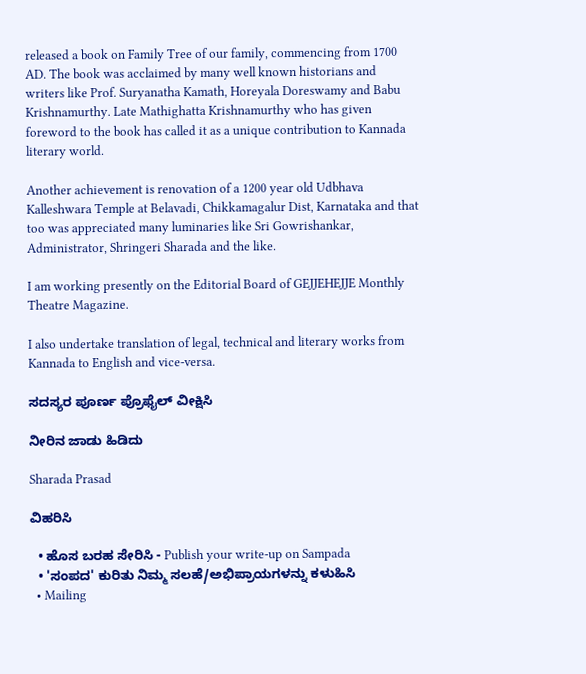released a book on Family Tree of our family, commencing from 1700 AD. The book was acclaimed by many well known historians and writers like Prof. Suryanatha Kamath, Horeyala Doreswamy and Babu Krishnamurthy. Late Mathighatta Krishnamurthy who has given foreword to the book has called it as a unique contribution to Kannada literary world.

Another achievement is renovation of a 1200 year old Udbhava Kalleshwara Temple at Belavadi, Chikkamagalur Dist, Karnataka and that too was appreciated many luminaries like Sri Gowrishankar, Administrator, Shringeri Sharada and the like.

I am working presently on the Editorial Board of GEJJEHEJJE Monthly Theatre Magazine.

I also undertake translation of legal, technical and literary works from Kannada to English and vice-versa.

ಸದಸ್ಯರ ಪೂರ್ಣ ಪ್ರೊಫೈಲ್ ವೀಕ್ಷಿಸಿ

ನೀರಿನ ಜಾಡು ಹಿಡಿದು

Sharada Prasad

ವಿಹರಿಸಿ

  • ಹೊಸ ಬರಹ ಸೇರಿಸಿ - Publish your write-up on Sampada
  • 'ಸಂಪದ' ಕುರಿತು ನಿಮ್ಮ ಸಲಹೆ/ಅಭಿಪ್ರಾಯಗಳನ್ನು ಕಳುಹಿಸಿ
  • Mailing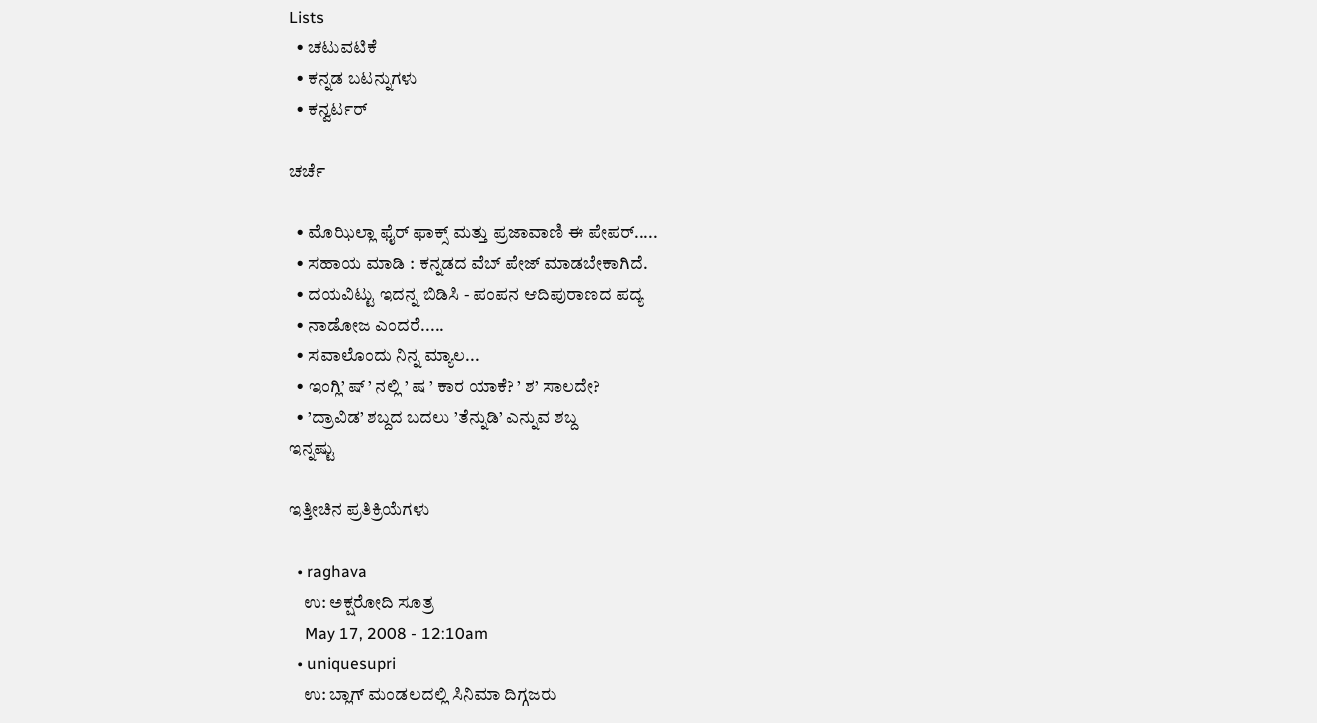Lists
  • ಚಟುವಟಿಕೆ
  • ಕನ್ನಡ ಬಟನ್ನುಗಳು
  • ಕನ್ವರ್ಟರ್

ಚರ್ಚೆ

  • ಮೊಝಿಲ್ಲಾ ಫೈರ್ ಫಾಕ್ಸ್ ಮತ್ತು ಪ್ರಜಾವಾಣಿ ಈ ಪೇಪರ್.....
  • ಸಹಾಯ ಮಾಡಿ : ಕನ್ನಡದ ವೆಬ್ ಪೇಜ್ ಮಾಡಬೇಕಾಗಿದೆ.
  • ದಯವಿಟ್ಟು ಇದನ್ನ ಬಿಡಿಸಿ - ಪಂಪನ ಆದಿಪುರಾಣದ ಪದ್ಯ
  • ನಾಡೋಜ ಎಂದರೆ.....
  • ಸವಾಲೊಂದು ನಿನ್ನ ಮ್ಯಾಲ...
  • ಇಂಗ್ಲಿ’ ಷ್ ’ ನಲ್ಲಿ ’ ಷ ’ ಕಾರ ಯಾಕೆ? ’ ಶ’ ಸಾಲದೇ?
  • ’ದ್ರಾವಿಡ’ ಶಬ್ದದ ಬದಲು ’ತೆನ್ನುಡಿ’ ಎನ್ನುವ ಶಬ್ದ
ಇನ್ನಷ್ಟು

ಇತ್ತೀಚಿನ ಪ್ರತಿಕ್ರಿಯೆಗಳು

  • raghava
    ಉ: ಅಕ್ಷರೋದಿ ಸೂತ್ರ
    May 17, 2008 - 12:10am
  • uniquesupri
    ಉ: ಬ್ಲಾಗ್ ಮಂಡಲದಲ್ಲಿ ಸಿನಿಮಾ ದಿಗ್ಗಜರು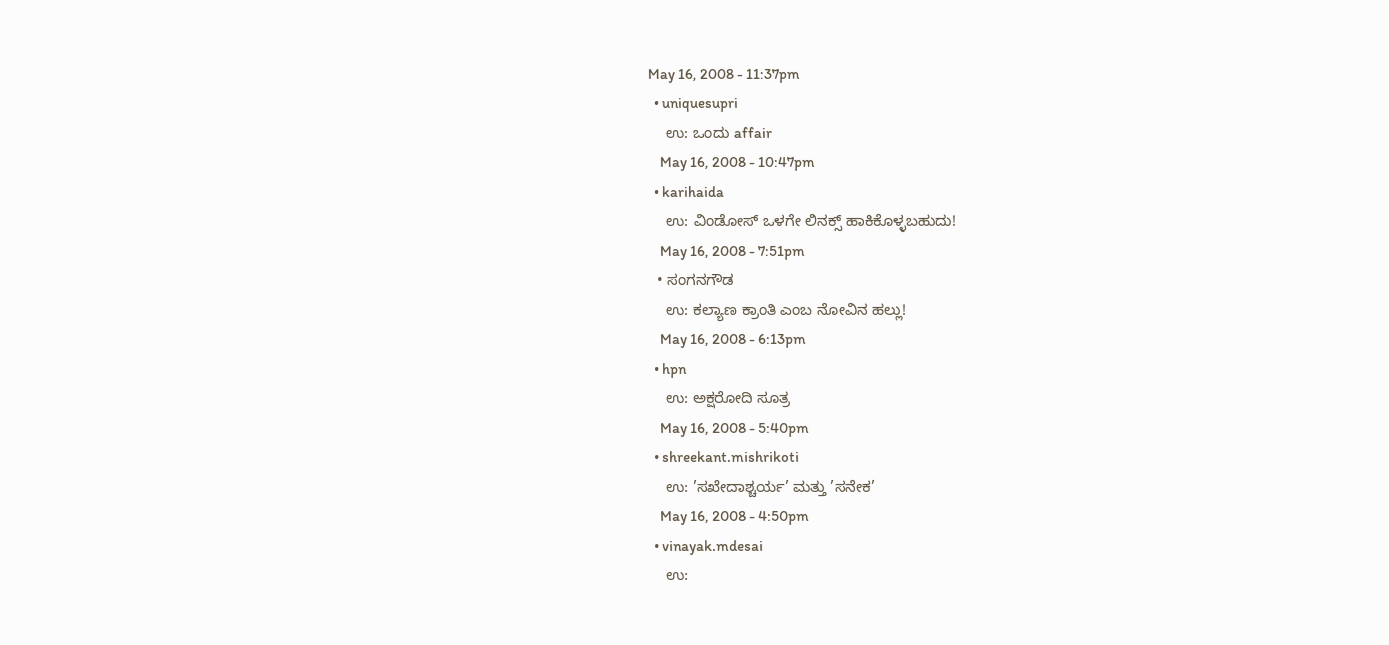May 16, 2008 - 11:37pm
  • uniquesupri
    ಉ: ಒಂದು affair
    May 16, 2008 - 10:47pm
  • karihaida
    ಉ: ವಿಂಡೋಸ್ ಒಳಗೇ ಲಿನಕ್ಸ್ ಹಾಕಿಕೊಳ್ಳಬಹುದು!
    May 16, 2008 - 7:51pm
  • ಸಂಗನಗೌಡ
    ಉ: ಕಲ್ಯಾಣ ಕ್ರಾಂತಿ ಎಂಬ ನೋವಿನ ಹಲ್ಲು!
    May 16, 2008 - 6:13pm
  • hpn
    ಉ: ಅಕ್ಷರೋದಿ ಸೂತ್ರ
    May 16, 2008 - 5:40pm
  • shreekant.mishrikoti
    ಉ: ’ಸಖೇದಾಶ್ಚರ್ಯ’ ಮತ್ತು ’ಸನೇಕ’
    May 16, 2008 - 4:50pm
  • vinayak.mdesai
    ಉ: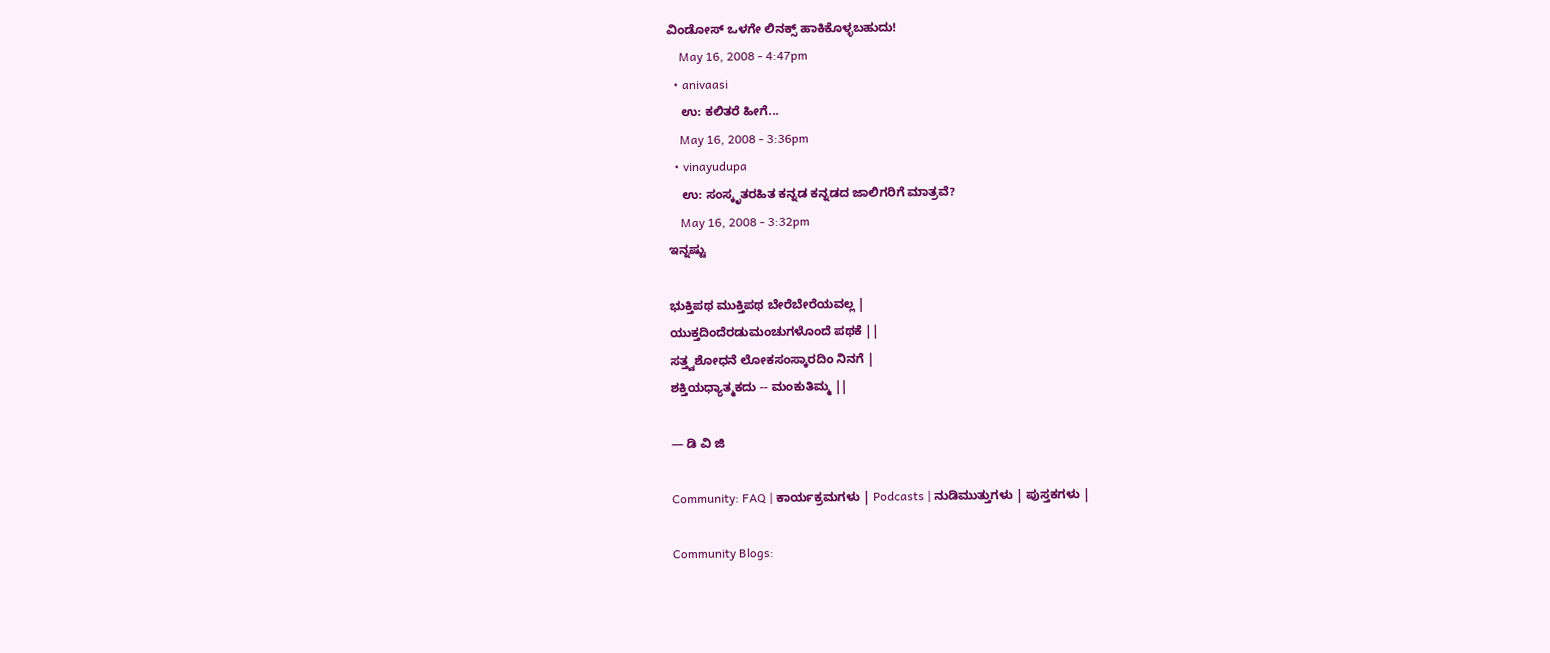ವಿಂಡೋಸ್ ಒಳಗೇ ಲಿನಕ್ಸ್ ಹಾಕಿಕೊಳ್ಳಬಹುದು!
    May 16, 2008 - 4:47pm
  • anivaasi
    ಉ: ಕಲಿತರೆ ಹೀಗೆ...
    May 16, 2008 - 3:36pm
  • vinayudupa
    ಉ: ಸಂಸ್ಕೃತರಹಿತ ಕನ್ನಡ ಕನ್ನಡದ ಜಾಲಿಗರಿಗೆ ಮಾತ್ರವೆ?
    May 16, 2008 - 3:32pm
ಇನ್ನಷ್ಟು

ಭುಕ್ತಿಪಥ ಮುಕ್ತಿಪಥ ಬೇರೆಬೇರೆಯವಲ್ಲ |
ಯುಕ್ತದಿಂದೆರಡುಮಂಚುಗಳೊಂದೆ ಪಥಕೆ ||
ಸತ್ತ್ವಶೋಧನೆ ಲೋಕಸಂಸ್ಕಾರದಿಂ ನಿನಗೆ |
ಶಕ್ತಿಯಧ್ಯಾತ್ಮಕದು -- ಮಂಕುತಿಮ್ಮ ||

— ಡಿ ವಿ ಜಿ

Community: FAQ | ಕಾರ್ಯಕ್ರಮಗಳು | Podcasts | ನುಡಿಮುತ್ತುಗಳು | ಪುಸ್ತಕಗಳು |

Community Blogs: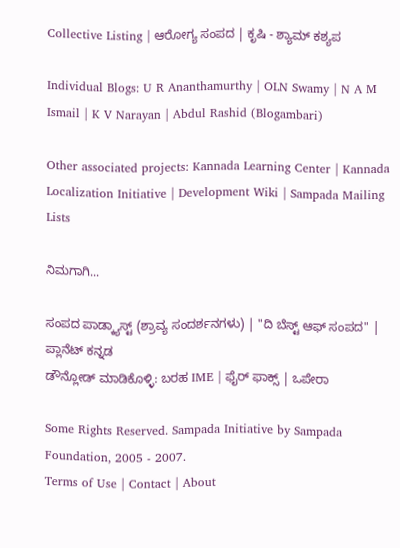Collective Listing | ಆರೋಗ್ಯ ಸಂಪದ | ಕೃಷಿ - ಶ್ಯಾಮ್ ಕಶ್ಯಪ

Individual Blogs: U R Ananthamurthy | OLN Swamy | N A M Ismail | K V Narayan | Abdul Rashid (Blogambari)

Other associated projects: Kannada Learning Center | Kannada Localization Initiative | Development Wiki | Sampada Mailing Lists

ನಿಮಗಾಗಿ...

ಸಂಪದ ಪಾಡ್ಕ್ಯಾಸ್ಟ್ (ಶ್ರಾವ್ಯ ಸಂದರ್ಶನಗಳು) | "ದಿ ಬೆಸ್ಟ್ ಆಫ್ ಸಂಪದ" | ಪ್ಲಾನೆಟ್ ಕನ್ನಡ
ಡೌನ್ಲೋಡ್ ಮಾಡಿಕೊಳ್ಳಿ: ಬರಹ IME | ಫೈರ್ ಫಾಕ್ಸ್ | ಒಪೇರಾ

Some Rights Reserved. Sampada Initiative by Sampada Foundation, 2005 - 2007.
Terms of Use | Contact | About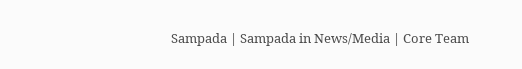Sampada | Sampada in News/Media | Core Team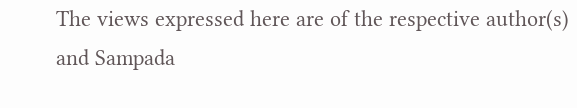The views expressed here are of the respective author(s) and Sampada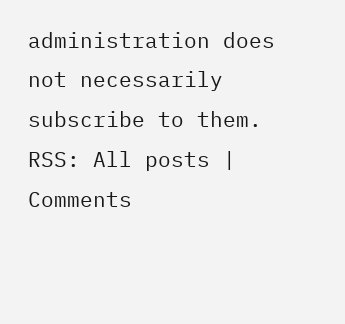administration does not necessarily subscribe to them.
RSS: All posts | Comments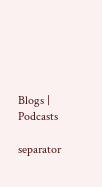Blogs | Podcasts

separator